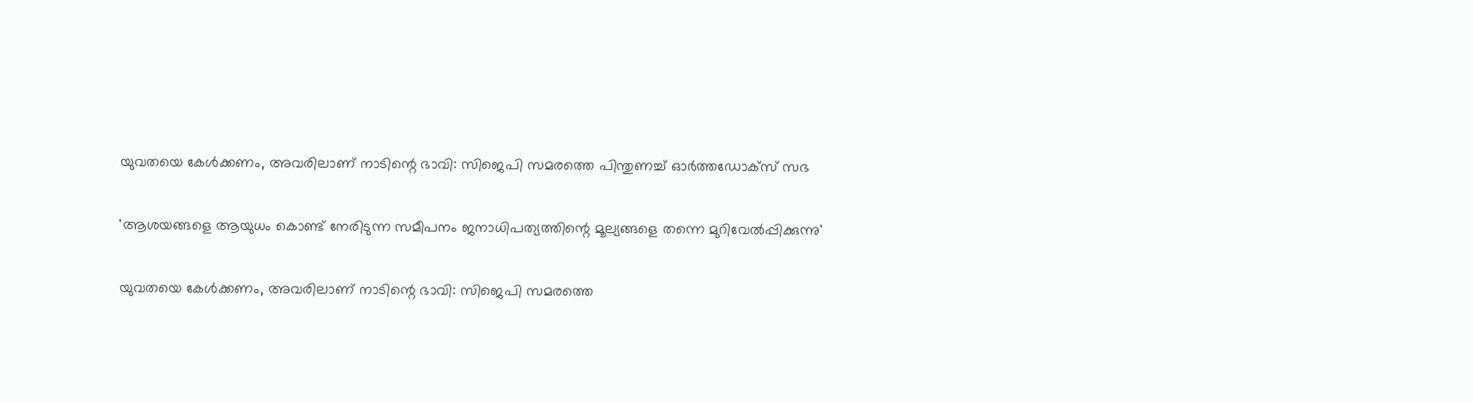യുവതയെ കേള്‍ക്കണം, അവരിലാണ് നാടിന്റെ ഭാവി: സിജെപി സമരത്തെ പിന്തുണച്ച് ഓര്‍ത്തഡോക്സ് സഭ

'ആശയങ്ങളെ ആയുധം കൊണ്ട് നേരിടുന്ന സമീപനം ജനാധിപത്യത്തിന്റെ മൂല്യങ്ങളെ തന്നെ മുറിവേല്‍പ്പിക്കുന്നു'

യുവതയെ കേള്‍ക്കണം, അവരിലാണ് നാടിന്റെ ഭാവി: സിജെപി സമരത്തെ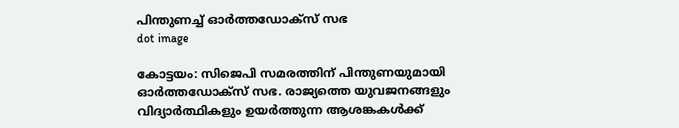പിന്തുണച്ച് ഓര്‍ത്തഡോക്സ് സഭ
dot image

കോട്ടയം: സിജെപി സമരത്തിന് പിന്തുണയുമായി ഓര്‍ത്തഡോക്‌സ് സഭ. രാജ്യത്തെ യുവജനങ്ങളും വിദ്യാര്‍ത്ഥികളും ഉയര്‍ത്തുന്ന ആശങ്കകള്‍ക്ക്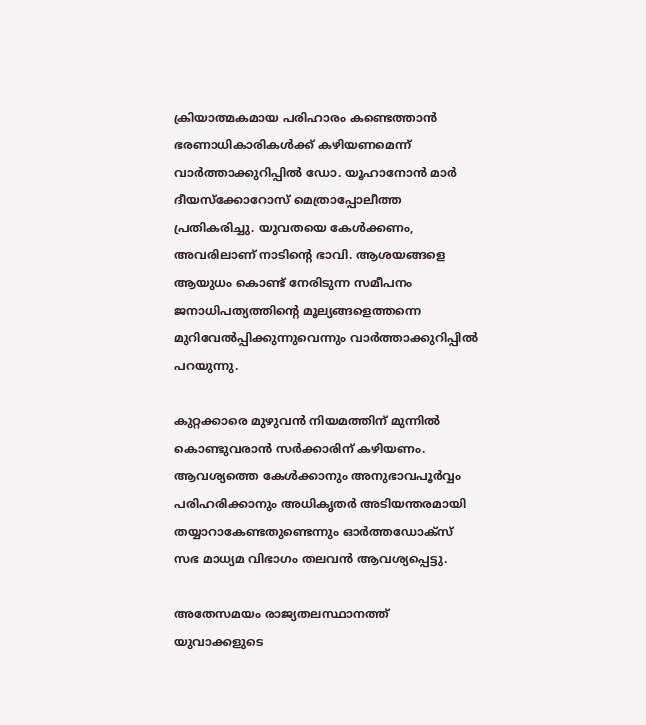ക്രിയാത്മകമായ പരിഹാരം കണ്ടെത്താന്‍ ഭരണാധികാരികള്‍ക്ക് കഴിയണമെന്ന് വാര്‍ത്താക്കുറിപ്പില്‍ ഡോ. യൂഹാനോന്‍ മാര്‍ ദീയസ്‌ക്കോറോസ് മെത്രാപ്പോലീത്ത പ്രതികരിച്ചു. യുവതയെ കേള്‍ക്കണം, അവരിലാണ് നാടിന്റെ ഭാവി. ആശയങ്ങളെ ആയുധം കൊണ്ട് നേരിടുന്ന സമീപനം ജനാധിപത്യത്തിന്റെ മൂല്യങ്ങളെത്തന്നെ മുറിവേല്‍പ്പിക്കുന്നുവെന്നും വാര്‍ത്താക്കുറിപ്പില്‍ പറയുന്നു.

കുറ്റക്കാരെ മുഴുവന്‍ നിയമത്തിന് മുന്നില്‍ കൊണ്ടുവരാന്‍ സര്‍ക്കാരിന് കഴിയണം. ആവശ്യത്തെ കേള്‍ക്കാനും അനുഭാവപൂര്‍വ്വം പരിഹരിക്കാനും അധികൃതര്‍ അടിയന്തരമായി തയ്യാറാകേണ്ടതുണ്ടെന്നും ഓര്‍ത്തഡോക്‌സ് സഭ മാധ്യമ വിഭാഗം തലവന്‍ ആവശ്യപ്പെട്ടു.

അതേസമയം രാജ്യതലസ്ഥാനത്ത് യുവാക്കളുടെ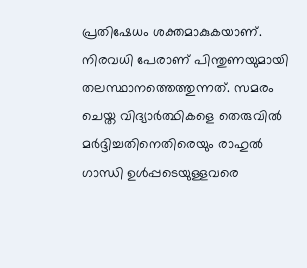പ്രതിഷേധം ശക്തമാകുകയാണ്. നിരവധി പേരാണ് പിന്തുണയുമായി തലസ്ഥാനത്തെത്തുന്നത്. സമരം ചെയ്ത വിദ്യാര്‍ത്ഥികളെ തെരുവില്‍ മര്‍ദ്ദിച്ചതിനെതിരെയും രാഹുല്‍ ഗാന്ധി ഉള്‍പ്പടെയുള്ളവരെ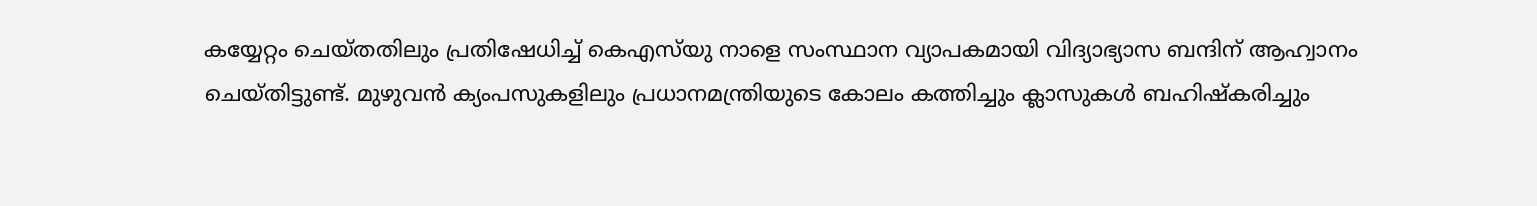കയ്യേറ്റം ചെയ്തതിലും പ്രതിഷേധിച്ച് കെഎസ്‌യു നാളെ സംസ്ഥാന വ്യാപകമായി വിദ്യാഭ്യാസ ബന്ദിന് ആഹ്വാനം ചെയ്തിട്ടുണ്ട്. മുഴുവന്‍ ക്യംപസുകളിലും പ്രധാനമന്ത്രിയുടെ കോലം കത്തിച്ചും ക്ലാസുകള്‍ ബഹിഷ്‌കരിച്ചും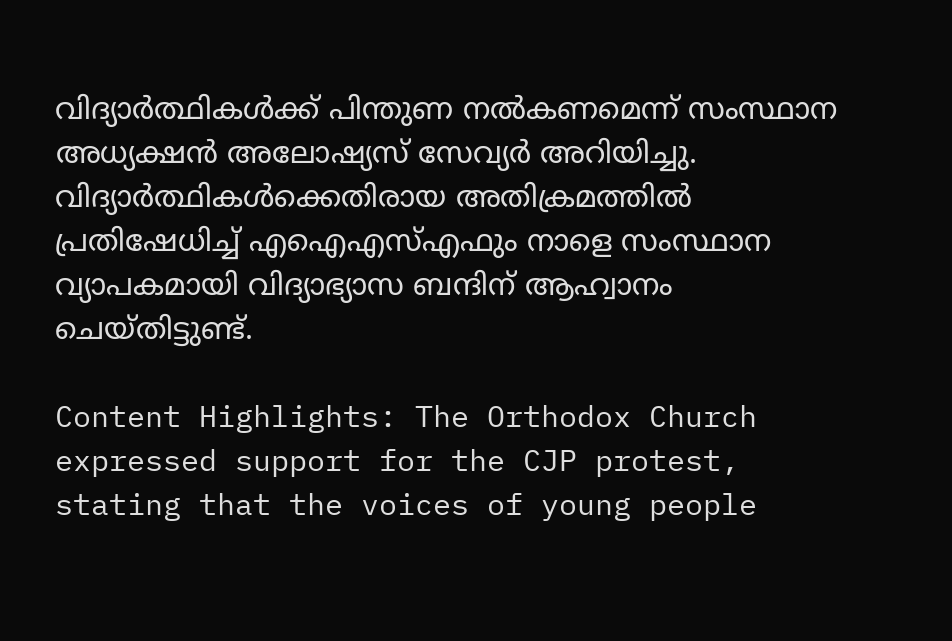വിദ്യാര്‍ത്ഥികള്‍ക്ക് പിന്തുണ നല്‍കണമെന്ന് സംസ്ഥാന അധ്യക്ഷന്‍ അലോഷ്യസ് സേവ്യര്‍ അറിയിച്ചു. വിദ്യാര്‍ത്ഥികള്‍ക്കെതിരായ അതിക്രമത്തില്‍ പ്രതിഷേധിച്ച് എഐഎസ്എഫും നാളെ സംസ്ഥാന വ്യാപകമായി വിദ്യാഭ്യാസ ബന്ദിന് ആഹ്വാനം ചെയ്തിട്ടുണ്ട്.

Content Highlights: The Orthodox Church expressed support for the CJP protest, stating that the voices of young people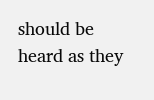should be heard as they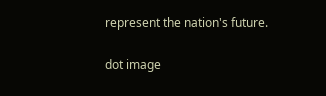represent the nation's future.

dot image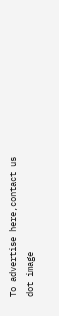To advertise here,contact us
dot image